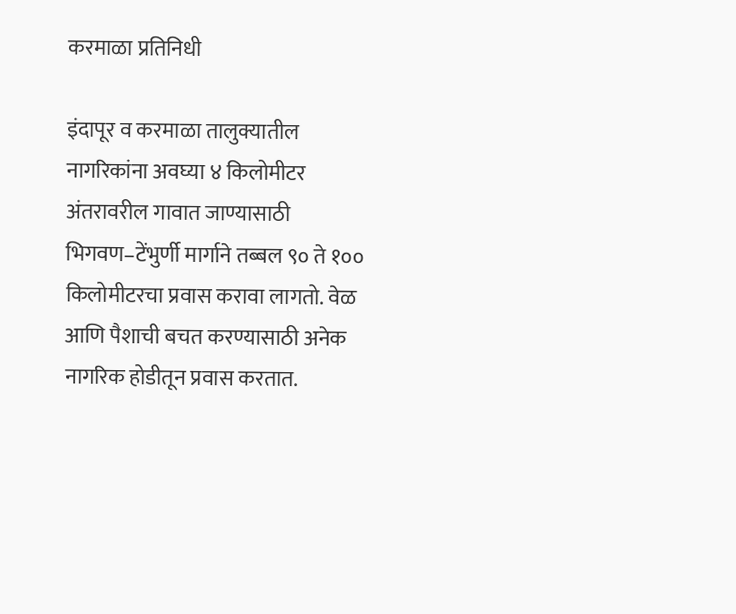करमाळा प्रतिनिधी

इंदापूर व करमाळा तालुक्यातील नागरिकांना अवघ्या ४ किलोमीटर अंतरावरील गावात जाण्यासाठी भिगवण–टेंभुर्णी मार्गाने तब्बल ९० ते १०० किलोमीटरचा प्रवास करावा लागतो. वेळ आणि पैशाची बचत करण्यासाठी अनेक नागरिक होडीतून प्रवास करतात.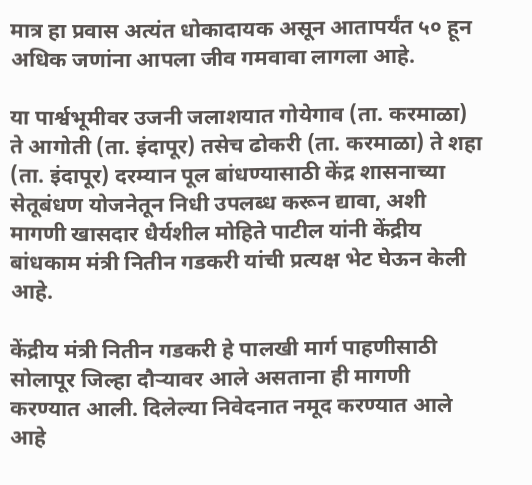मात्र हा प्रवास अत्यंत धोकादायक असून आतापर्यंत ५० हून अधिक जणांना आपला जीव गमवावा लागला आहे.

या पार्श्वभूमीवर उजनी जलाशयात गोयेगाव (ता. करमाळा) ते आगोती (ता. इंदापूर) तसेच ढोकरी (ता. करमाळा) ते शहा (ता. इंदापूर) दरम्यान पूल बांधण्यासाठी केंद्र शासनाच्या सेतूबंधण योजनेतून निधी उपलब्ध करून द्यावा, अशी मागणी खासदार धैर्यशील मोहिते पाटील यांनी केंद्रीय बांधकाम मंत्री नितीन गडकरी यांची प्रत्यक्ष भेट घेऊन केली आहे.

केंद्रीय मंत्री नितीन गडकरी हे पालखी मार्ग पाहणीसाठी सोलापूर जिल्हा दौऱ्यावर आले असताना ही मागणी करण्यात आली. दिलेल्या निवेदनात नमूद करण्यात आले आहे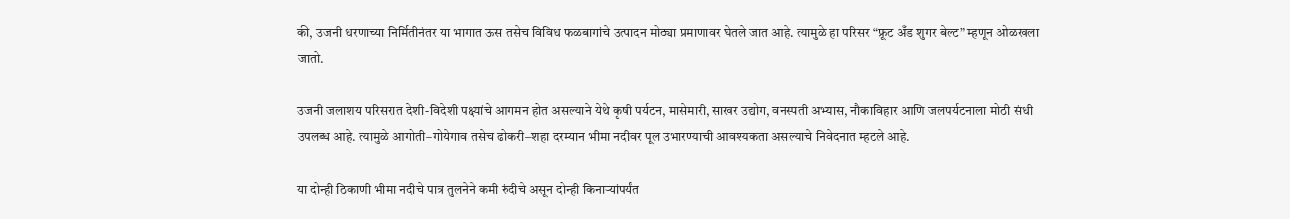की, उजनी धरणाच्या निर्मितीनंतर या भागात ऊस तसेच विविध फळबागांचे उत्पादन मोठ्या प्रमाणावर घेतले जात आहे. त्यामुळे हा परिसर “फ्रूट अँड शुगर बेल्ट” म्हणून ओळखला जातो.

उजनी जलाशय परिसरात देशी-विदेशी पक्ष्यांचे आगमन होत असल्याने येथे कृषी पर्यटन, मासेमारी, साखर उद्योग, वनस्पती अभ्यास, नौकाविहार आणि जलपर्यटनाला मोठी संधी उपलब्ध आहे. त्यामुळे आगोती–गोयेगाव तसेच ढोकरी–शहा दरम्यान भीमा नदीवर पूल उभारण्याची आवश्यकता असल्याचे निवेदनात म्हटले आहे.

या दोन्ही ठिकाणी भीमा नदीचे पात्र तुलनेने कमी रुंदीचे असून दोन्ही किनाऱ्यांपर्यंत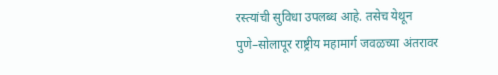रस्त्यांची सुविधा उपलब्ध आहे. तसेच येथून पुणे–सोलापूर राष्ट्रीय महामार्ग जवळच्या अंतरावर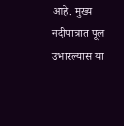आहे. मुख्य नदीपात्रात पूल उभारल्यास या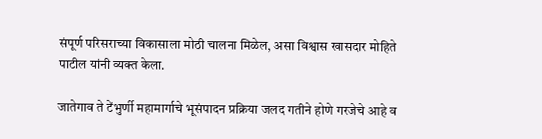संपूर्ण परिसराच्या विकासाला मोठी चालना मिळेल, असा विश्वास खासदार मोहिते पाटील यांनी व्यक्त केला.

जातेगाव ते टेंभुर्णी महामार्गाचे भूसंपादन प्रक्रिया जलद गतीने होणे गरजेचे आहे व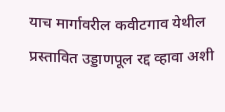याच मार्गावरील कवीटगाव येथील प्रस्तावित उड्डाणपूल रद्द व्हावा अशी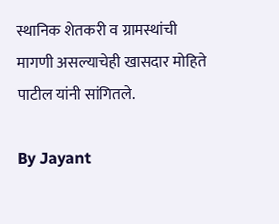स्थानिक शेतकरी व ग्रामस्थांची मागणी असल्याचेही खासदार मोहिते पाटील यांनी सांगितले.

By Jayant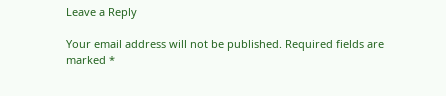Leave a Reply

Your email address will not be published. Required fields are marked *